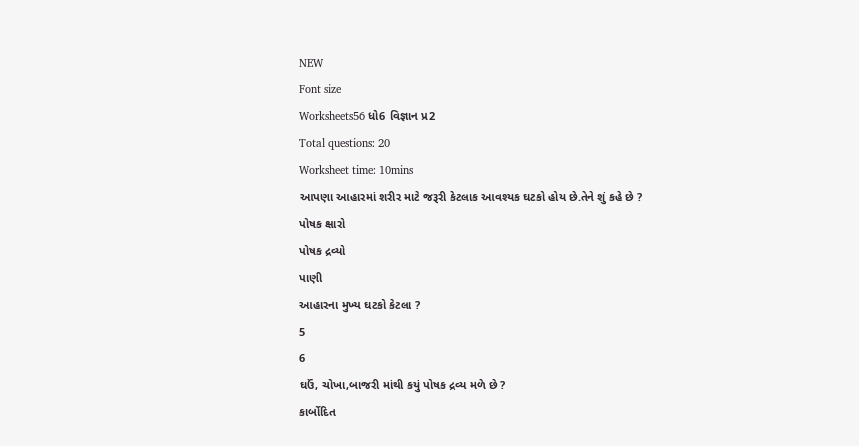NEW
Font size
Worksheets56 ધો6 વિજ્ઞાન પ્ર2
Total questions: 20
Worksheet time: 10mins
આપણા આહારમાં શરીર માટે જરૂરી કેટલાક આવશ્યક ઘટકો હોય છે.તેને શું કહે છે ?
પોષક ક્ષારો
પોષક દ્રવ્યો
પાણી
આહારના મુખ્ય ઘટકો કેટલા ?
5
6
ઘઉં, ચોખા,બાજરી માંથી કયું પોષક દ્રવ્ય મળે છે ?
કાર્બોદિત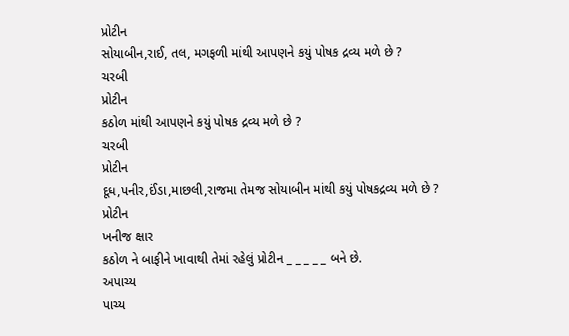પ્રોટીન
સોયાબીન,રાઈ, તલ, મગફળી માંથી આપણને કયું પોષક દ્રવ્ય મળે છે ?
ચરબી
પ્રોટીન
કઠોળ માંથી આપણને કયું પોષક દ્રવ્ય મળે છે ?
ચરબી
પ્રોટીન
દૂધ,પનીર,ઈંડા,માછલી,રાજમા તેમજ સોયાબીન માંથી કયું પોષકદ્રવ્ય મળે છે ?
પ્રોટીન
ખનીજ ક્ષાર
કઠોળ ને બાફીને ખાવાથી તેમાં રહેલું પ્રોટીન _ _ _ _ _ બને છે.
અપાચ્ય
પાચ્ય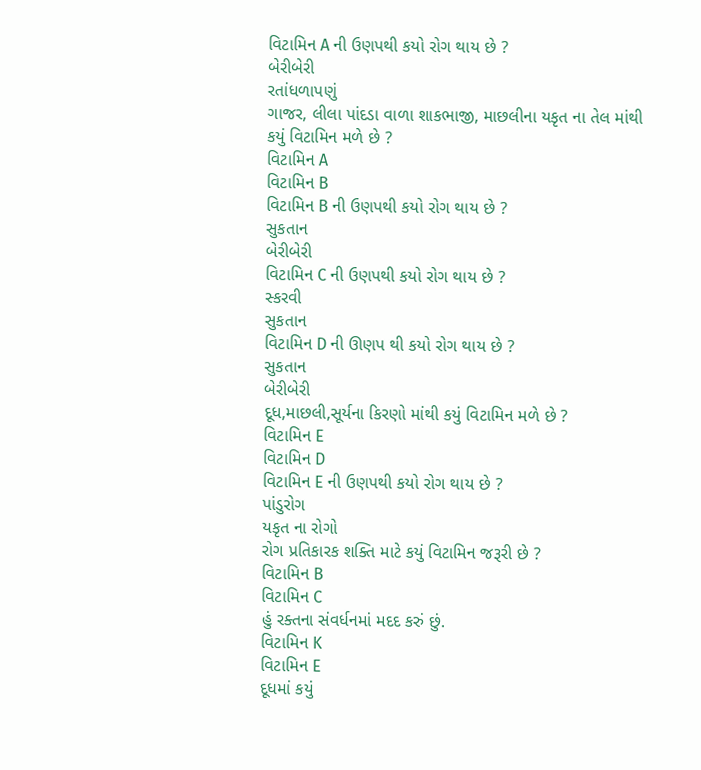વિટામિન A ની ઉણપથી કયો રોગ થાય છે ?
બેરીબેરી
રતાંધળાપણું
ગાજર, લીલા પાંદડા વાળા શાકભાજી, માછલીના યકૃત ના તેલ માંથી કયું વિટામિન મળે છે ?
વિટામિન A
વિટામિન B
વિટામિન B ની ઉણપથી કયો રોગ થાય છે ?
સુકતાન
બેરીબેરી
વિટામિન C ની ઉણપથી કયો રોગ થાય છે ?
સ્કરવી
સુકતાન
વિટામિન D ની ઊણપ થી કયો રોગ થાય છે ?
સુકતાન
બેરીબેરી
દૂધ,માછલી,સૂર્યના કિરણો માંથી કયું વિટામિન મળે છે ?
વિટામિન E
વિટામિન D
વિટામિન E ની ઉણપથી કયો રોગ થાય છે ?
પાંડુરોગ
યકૃત ના રોગો
રોગ પ્રતિકારક શક્તિ માટે કયું વિટામિન જરૂરી છે ?
વિટામિન B
વિટામિન C
હું રક્તના સંવર્ધનમાં મદદ કરું છું.
વિટામિન K
વિટામિન E
દૂધમાં કયું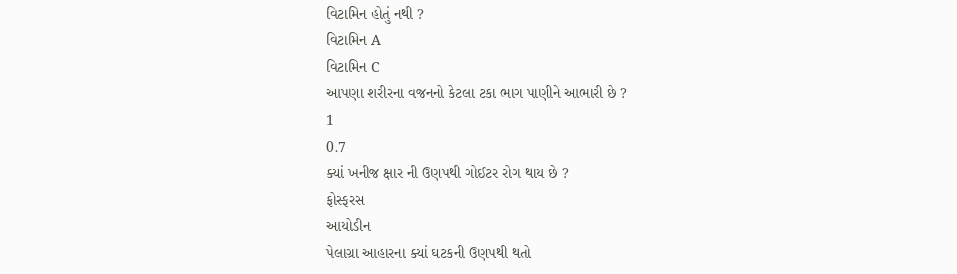વિટામિન હોતું નથી ?
વિટામિન A
વિટામિન C
આપણા શરીરના વજનનો કેટલા ટકા ભાગ પાણીને આભારી છે ?
1
0.7
ક્યાં ખનીજ ક્ષાર ની ઉણપથી ગોઈટર રોગ થાય છે ?
ફોસ્ફરસ
આયોડીન
પેલાગ્રા આહારના ક્યાં ઘટકની ઉણપથી થતો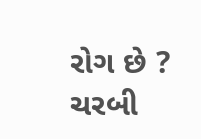રોગ છે ?
ચરબી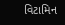વિટામિન